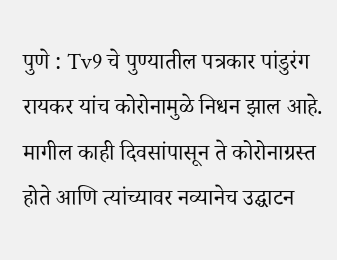पुणे : Tv9 चे पुण्यातील पत्रकार पांडुरंग रायकर यांच कोरोनामुळे निधन झाल आहे. मागील काही दिवसांपासून ते कोरोनाग्रस्त होते आणि त्यांच्यावर नव्यानेच उद्घाटन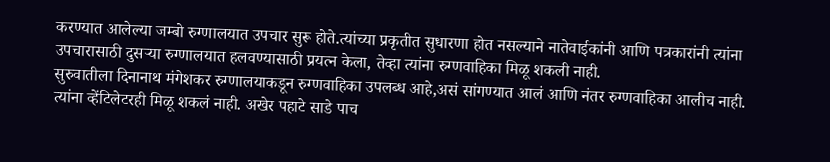करण्यात आलेल्या जम्बो रुग्णालयात उपचार सुरू होते.त्यांच्या प्रकृतीत सुधारणा होत नसल्याने नातेवाईकांनी आणि पत्रकारांनी त्यांना उपचारासाठी दुसऱ्या रुग्णालयात हलवण्यासाठी प्रयत्न केला, तेव्हा त्यांना रुग्णवाहिका मिळू शकली नाही.
सुरुवातीला दिनानाथ मंगेशकर रुग्णालयाकडून रुग्णवाहिका उपलब्ध आहे,असं सांगण्यात आलं आणि नंतर रुग्णवाहिका आलीच नाही. त्यांना व्हेंटिलेटरही मिळू शकलं नाही. अखेर पहाटे साडे पाच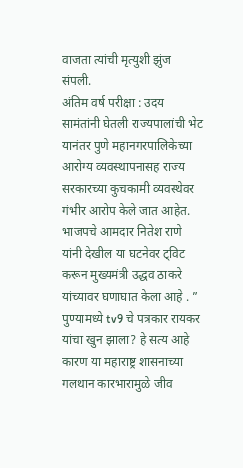वाजता त्यांची मृत्युशी झुंज संपली.
अंतिम वर्ष परीक्षा : उदय सामंतांनी घेतली राज्यपालांची भेट
यानंतर पुणे महानगरपालिकेच्या आरोग्य व्यवस्थापनासह राज्य सरकारच्या कुचकामी व्यवस्थेवर गंभीर आरोप केले जात आहेत. भाजपचे आमदार नितेश राणे यांनी देखील या घटनेवर ट्विट करून मुख्यमंत्री उद्धव ठाकरे यांच्यावर घणाघात केला आहे . ” पुण्यामध्ये tv9 चे पत्रकार रायकर यांचा खुन झाला? हे सत्य आहे कारण या महाराष्ट्र शासनाच्या गलथान कारभारामुळे जीव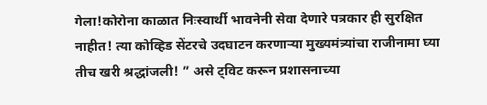गेला!कोरोना काळात निःस्वार्थी भावनेनी सेवा देणारे पत्रकार ही सुरक्षित नाहीत! त्या कोव्हिड सेंटरचे उदघाटन करणाऱ्या मुख्यमंत्र्यांचा राजीनामा घ्या तीच खरी श्रद्धांजली! ” असे ट्विट करून प्रशासनाच्या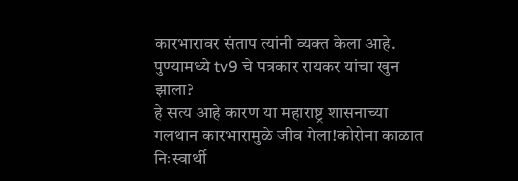कारभारावर संताप त्यांनी व्यक्त केला आहे.
पुण्यामध्ये tv9 चे पत्रकार रायकर यांचा खुन झाला?
हे सत्य आहे कारण या महाराष्ट्र शासनाच्या गलथान कारभारामुळे जीव गेला!कोरोना काळात निःस्वार्थी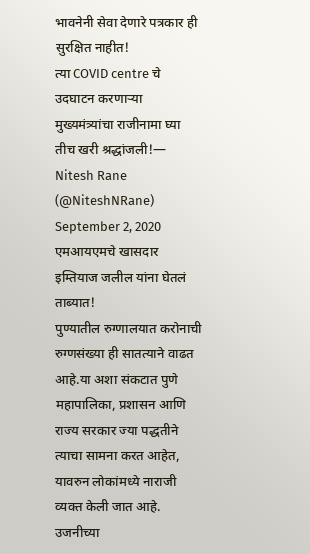भावनेनी सेवा देणारे पत्रकार ही सुरक्षित नाहीत!
त्या COVID centre चे उदघाटन करणाऱ्या मुख्यमंत्र्यांचा राजीनामा घ्या तीच खरी श्रद्धांजली!— Nitesh Rane (@NiteshNRane) September 2, 2020
एमआयएमचे खासदार इम्तियाज जलील यांना घेतलं ताब्यात!
पुण्यातील रुग्णालयात करोनाची रुग्णसंख्या ही सातत्याने वाढत आहे.या अशा संकटात पुणे महापालिका, प्रशासन आणि राज्य सरकार ज्या पद्धतीने त्याचा सामना करत आहेत, यावरुन लोकांमध्ये नाराजी व्यक्त केली जात आहे.
उजनीच्या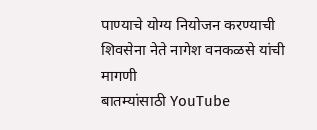पाण्याचे योग्य नियोजन करण्याची शिवसेना नेते नागेश वनकळसे यांची मागणी
बातम्यांसाठी YouTube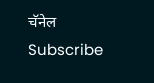चॅनेल Subscribe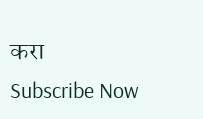करा
Subscribe Now